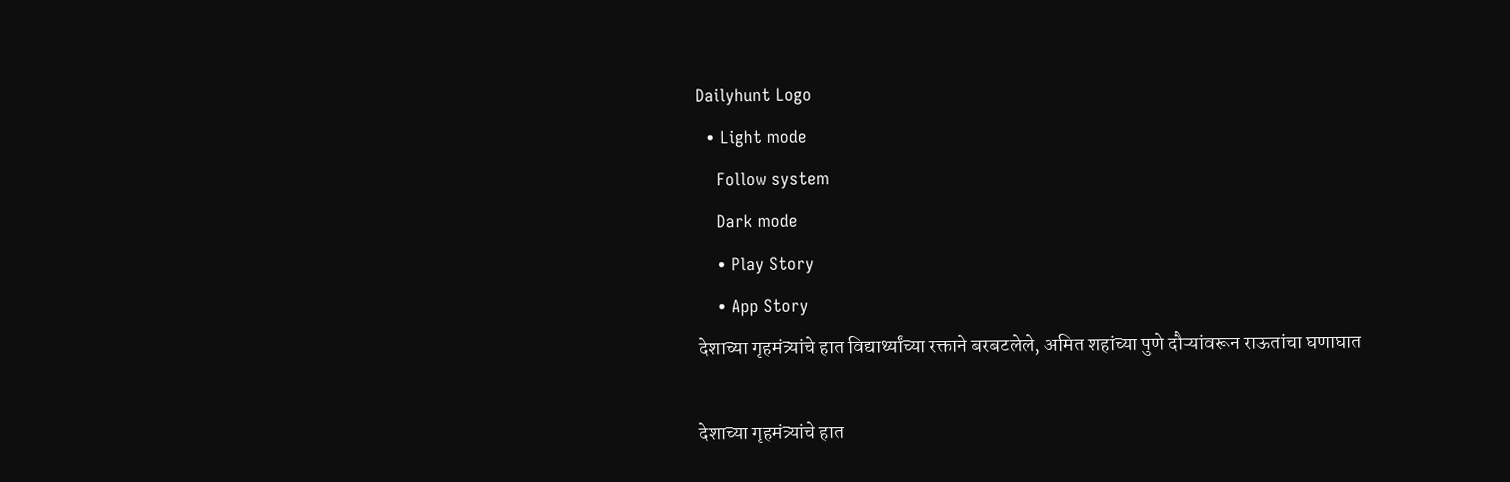Dailyhunt Logo
  • Light mode
    Follow system
    Dark mode
    • Play Story
    • App Story
देशाच्या गृहमंत्र्यांचे हात विद्यार्थ्यांच्या रक्ताने बरबटलेले, अमित शहांच्या पुणे दौऱ्यांवरून राऊतांचा घणाघात

देशाच्या गृहमंत्र्यांचे हात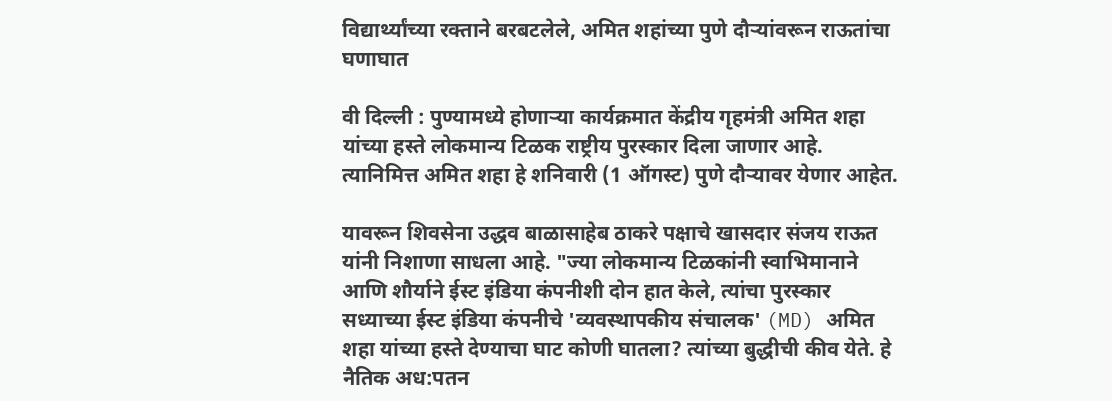विद्यार्थ्यांच्या रक्ताने बरबटलेले, अमित शहांच्या पुणे दौऱ्यांवरून राऊतांचा घणाघात

वी दिल्ली : पुण्यामध्ये होणाऱ्या कार्यक्रमात केंद्रीय गृहमंत्री अमित शहा यांच्या हस्ते लोकमान्य टिळक राष्ट्रीय पुरस्कार दिला जाणार आहे. त्यानिमित्त अमित शहा हे शनिवारी (1 ऑगस्ट) पुणे दौऱ्यावर येणार आहेत.

यावरून शिवसेना उद्धव बाळासाहेब ठाकरे पक्षाचे खासदार संजय राऊत यांनी निशाणा साधला आहे. "ज्या लोकमान्य टिळकांनी स्वाभिमानाने आणि शौर्याने ईस्ट इंडिया कंपनीशी दोन हात केले, त्यांचा पुरस्कार सध्याच्या ईस्ट इंडिया कंपनीचे 'व्यवस्थापकीय संचालक' (MD) अमित शहा यांच्या हस्ते देण्याचा घाट कोणी घातला? त्यांच्या बुद्धीची कीव येते. हे नैतिक अध:पतन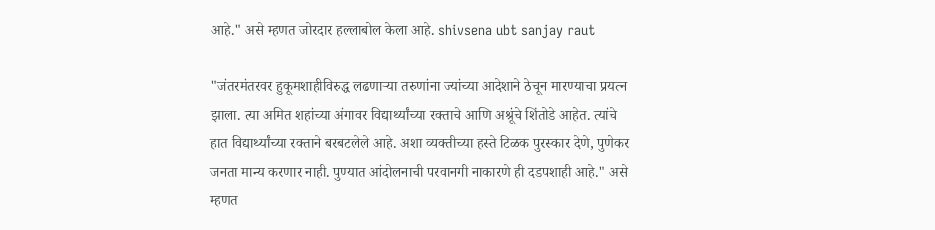आहे." असे म्हणत जोरदार हल्लाबोल केला आहे. shivsena ubt sanjay raut

"जंतरमंतरवर हुकूमशाहीविरुद्ध लढणाऱ्या तरुणांना ज्यांच्या आदेशाने ठेचून मारण्याचा प्रयत्न झाला. त्या अमित शहांच्या अंगावर विद्यार्थ्यांच्या रक्ताचे आणि अश्रूंचे शिंतोडे आहेत. त्यांचे हात विद्यार्थ्यांच्या रक्ताने बरबटलेले आहे. अशा व्यक्तीच्या हस्ते टिळक पुरस्कार देणे, पुणेकर जनता मान्य करणार नाही. पुण्यात आंदोलनाची परवानगी नाकारणे ही दडपशाही आहे." असे म्हणत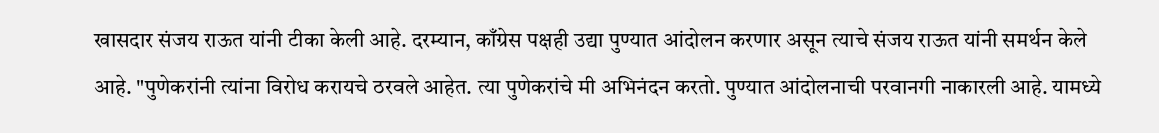खासदार संजय राऊत यांनी टीका केली आहे. दरम्यान, काँग्रेस पक्षही उद्या पुण्यात आंदोलन करणार असून त्याचे संजय राऊत यांनी समर्थन केले आहे. "पुणेकरांनी त्यांना विरोध करायचे ठरवले आहेत. त्या पुणेकरांचे मी अभिनंदन करतो. पुण्यात आंदोलनाची परवानगी नाकारली आहे. यामध्ये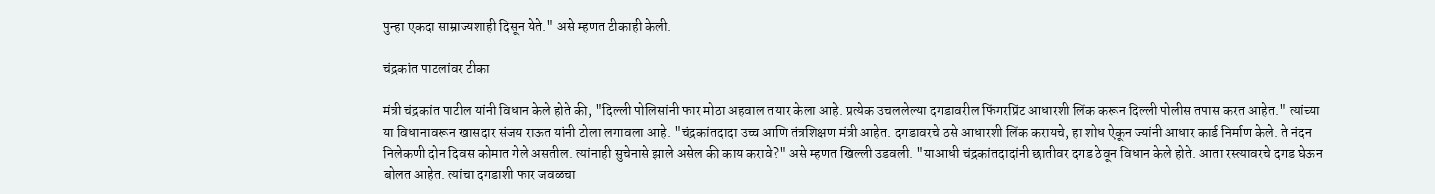पुन्हा एकदा साम्राज्यशाही दिसून येते." असे म्हणत टीकाही केली.

चंद्रकांत पाटलांवर टीका

मंत्री चंद्रकांत पाटील यांनी विधान केले होते की, "दिल्ली पोलिसांनी फार मोठा अहवाल तयार केला आहे. प्रत्येक उचललेल्या दगडावरील फिंगरप्रिंट आधारशी लिंक करून दिल्ली पोलीस तपास करत आहेत." त्यांच्या या विधानावरून खासदार संजय राऊत यांनी टोला लगावला आहे. "चंद्रकांतदादा उच्च आणि तंत्रशिक्षण मंत्री आहेत. दगडावरचे ठसे आधारशी लिंक करायचे, हा शोध ऐकून ज्यांनी आधार कार्ड निर्माण केले. ते नंदन निलेकणी दोन दिवस कोमात गेले असतील. त्यांनाही सुचेनासे झाले असेल की काय करावे?" असे म्हणत खिल्ली उडवली. "याआधी चंद्रकांतदादांनी छातीवर दगड ठेवून विधान केले होते. आता रस्त्यावरचे दगड घेऊन बोलत आहेत. त्यांचा दगडाशी फार जवळचा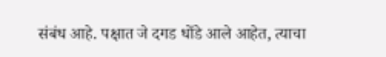संबंध आहे. पक्षात जे दगड धोंडे आले आहेत, त्याचा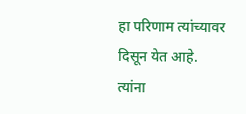हा परिणाम त्यांच्यावर दिसून येत आहे. त्यांना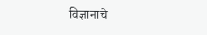विज्ञानाचे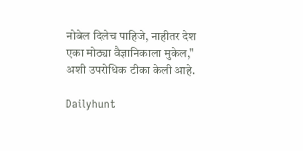नोबेल दिलेच पाहिजे, नाहीतर देश एका मोठ्या वैज्ञानिकाला मुकेल," अशी उपरोधिक टीका केली आहे.

Dailyhunt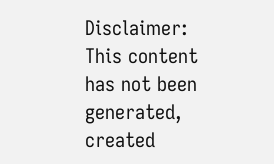Disclaimer: This content has not been generated, created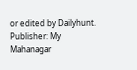or edited by Dailyhunt. Publisher: My Mahanagar